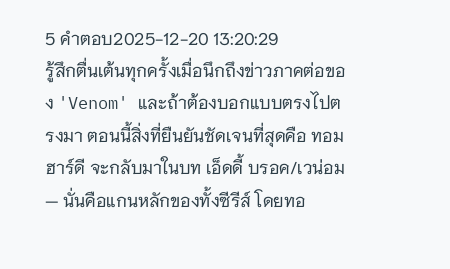5 คำตอบ2025-12-20 13:20:29
รู้สึกตื่นเต้นทุกครั้งเมื่อนึกถึงข่าวภาคต่อของ 'Venom' และถ้าต้องบอกแบบตรงไปตรงมา ตอนนี้สิ่งที่ยืนยันชัดเจนที่สุดคือ ทอม ฮาร์ดี จะกลับมาในบท เอ็ดดี้ บรอค/เวน่อม — นั่นคือแกนหลักของทั้งซีรีส์ โดยทอ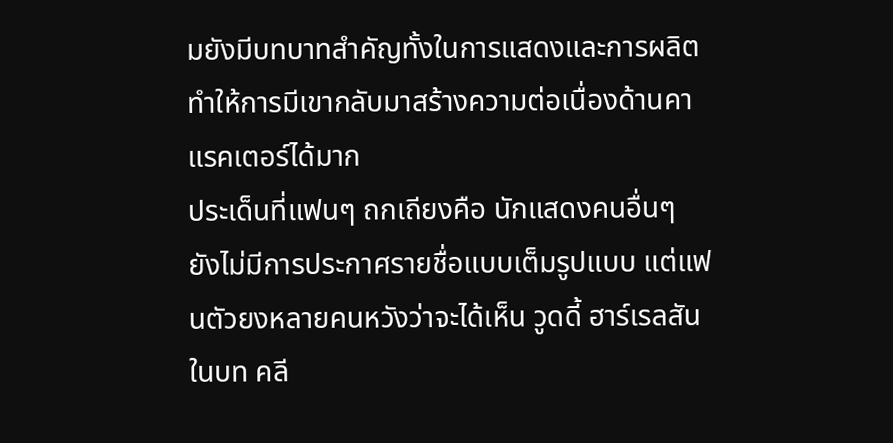มยังมีบทบาทสำคัญทั้งในการแสดงและการผลิต ทำให้การมีเขากลับมาสร้างความต่อเนื่องด้านคาแรคเตอร์ได้มาก
ประเด็นที่แฟนๆ ถกเถียงคือ นักแสดงคนอื่นๆ ยังไม่มีการประกาศรายชื่อแบบเต็มรูปแบบ แต่แฟนตัวยงหลายคนหวังว่าจะได้เห็น วูดดี้ ฮาร์เรลสัน ในบท คลี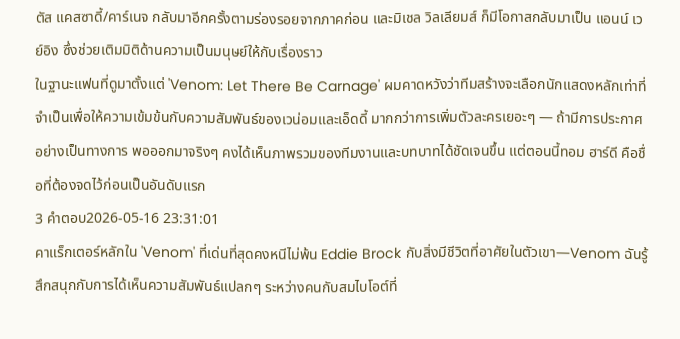ตัส แคสซาดี้/คาร์เนจ กลับมาอีกครั้งตามร่องรอยจากภาคก่อน และมิเชล วิลเลียมส์ ก็มีโอกาสกลับมาเป็น แอนน์ เวย์อิง ซึ่งช่วยเติมมิติด้านความเป็นมนุษย์ให้กับเรื่องราว
ในฐานะแฟนที่ดูมาตั้งแต่ 'Venom: Let There Be Carnage' ผมคาดหวังว่าทีมสร้างจะเลือกนักแสดงหลักเท่าที่จำเป็นเพื่อให้ความเข้มข้นกับความสัมพันธ์ของเวน่อมและเอ็ดดี้ มากกว่าการเพิ่มตัวละครเยอะๆ — ถ้ามีการประกาศอย่างเป็นทางการ พอออกมาจริงๆ คงได้เห็นภาพรวมของทีมงานและบทบาทได้ชัดเจนขึ้น แต่ตอนนี้ทอม ฮาร์ดี คือชื่อที่ต้องจดไว้ก่อนเป็นอันดับแรก
3 คำตอบ2026-05-16 23:31:01
คาแร็กเตอร์หลักใน 'Venom' ที่เด่นที่สุดคงหนีไม่พ้น Eddie Brock กับสิ่งมีชีวิตที่อาศัยในตัวเขา—Venom ฉันรู้สึกสนุกกับการได้เห็นความสัมพันธ์แปลกๆ ระหว่างคนกับสมไบโอต์ที่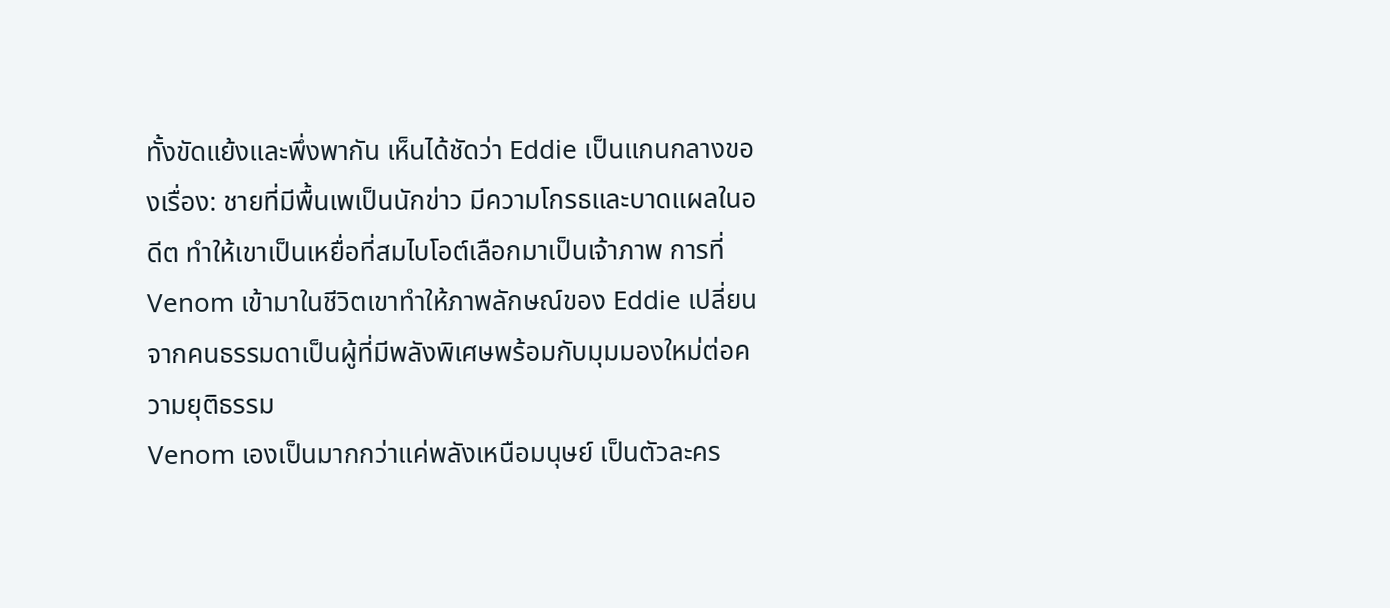ทั้งขัดแย้งและพึ่งพากัน เห็นได้ชัดว่า Eddie เป็นแกนกลางของเรื่อง: ชายที่มีพื้นเพเป็นนักข่าว มีความโกรธและบาดแผลในอดีต ทำให้เขาเป็นเหยื่อที่สมไบโอต์เลือกมาเป็นเจ้าภาพ การที่ Venom เข้ามาในชีวิตเขาทำให้ภาพลักษณ์ของ Eddie เปลี่ยนจากคนธรรมดาเป็นผู้ที่มีพลังพิเศษพร้อมกับมุมมองใหม่ต่อความยุติธรรม
Venom เองเป็นมากกว่าแค่พลังเหนือมนุษย์ เป็นตัวละคร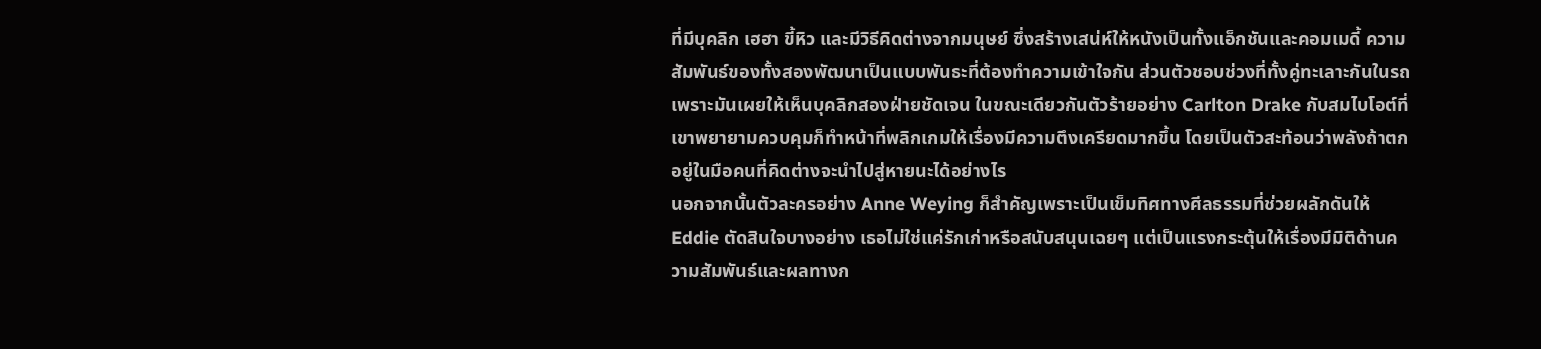ที่มีบุคลิก เฮฮา ขี้หิว และมีวิธีคิดต่างจากมนุษย์ ซึ่งสร้างเสน่ห์ให้หนังเป็นทั้งแอ็กชันและคอมเมดี้ ความสัมพันธ์ของทั้งสองพัฒนาเป็นแบบพันธะที่ต้องทำความเข้าใจกัน ส่วนตัวชอบช่วงที่ทั้งคู่ทะเลาะกันในรถเพราะมันเผยให้เห็นบุคลิกสองฝ่ายชัดเจน ในขณะเดียวกันตัวร้ายอย่าง Carlton Drake กับสมไบโอต์ที่เขาพยายามควบคุมก็ทำหน้าที่พลิกเกมให้เรื่องมีความตึงเครียดมากขึ้น โดยเป็นตัวสะท้อนว่าพลังถ้าตกอยู่ในมือคนที่คิดต่างจะนำไปสู่หายนะได้อย่างไร
นอกจากนั้นตัวละครอย่าง Anne Weying ก็สำคัญเพราะเป็นเข็มทิศทางศีลธรรมที่ช่วยผลักดันให้ Eddie ตัดสินใจบางอย่าง เธอไม่ใช่แค่รักเก่าหรือสนับสนุนเฉยๆ แต่เป็นแรงกระตุ้นให้เรื่องมีมิติด้านความสัมพันธ์และผลทางก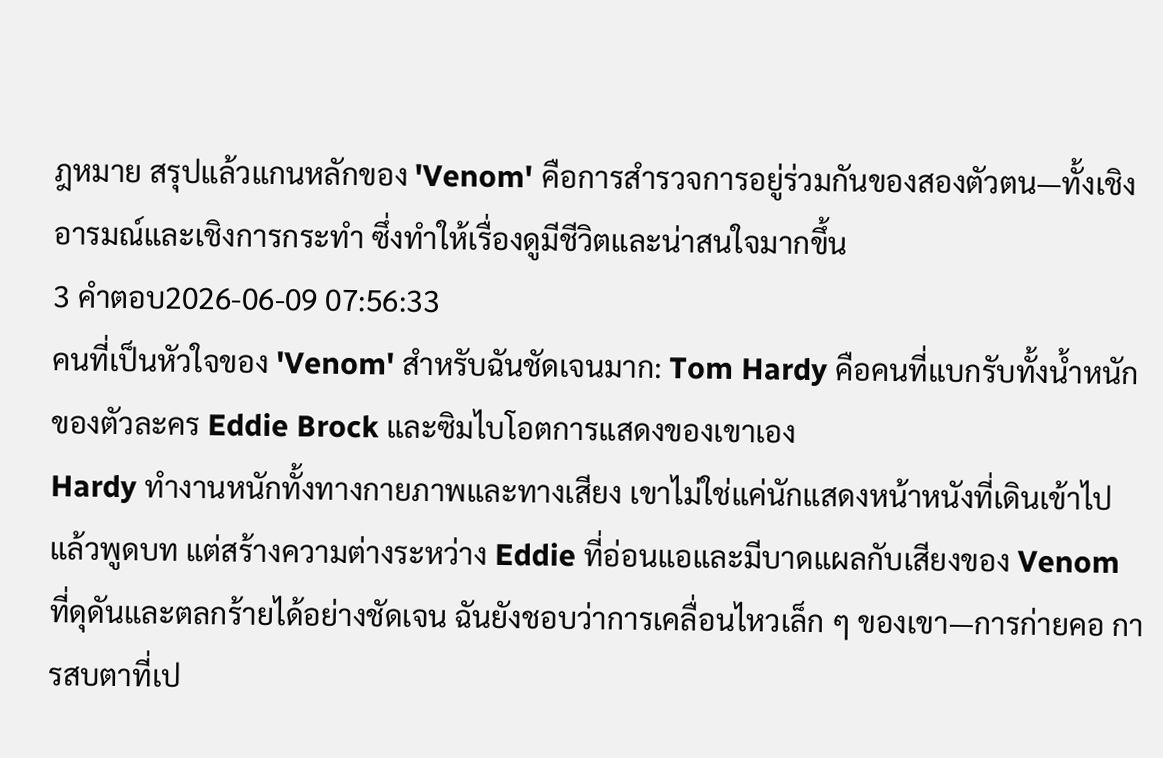ฎหมาย สรุปแล้วแกนหลักของ 'Venom' คือการสำรวจการอยู่ร่วมกันของสองตัวตน—ทั้งเชิงอารมณ์และเชิงการกระทำ ซึ่งทำให้เรื่องดูมีชีวิตและน่าสนใจมากขึ้น
3 คำตอบ2026-06-09 07:56:33
คนที่เป็นหัวใจของ 'Venom' สำหรับฉันชัดเจนมาก: Tom Hardy คือคนที่แบกรับทั้งน้ำหนักของตัวละคร Eddie Brock และซิมไบโอตการแสดงของเขาเอง
Hardy ทำงานหนักทั้งทางกายภาพและทางเสียง เขาไม่ใช่แค่นักแสดงหน้าหนังที่เดินเข้าไปแล้วพูดบท แต่สร้างความต่างระหว่าง Eddie ที่อ่อนแอและมีบาดแผลกับเสียงของ Venom ที่ดุดันและตลกร้ายได้อย่างชัดเจน ฉันยังชอบว่าการเคลื่อนไหวเล็ก ๆ ของเขา—การก่ายคอ การสบตาที่เป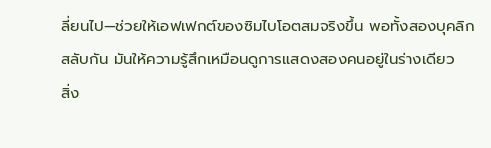ลี่ยนไป—ช่วยให้เอฟเฟกต์ของซิมไบโอตสมจริงขึ้น พอทั้งสองบุคลิกสลับกัน มันให้ความรู้สึกเหมือนดูการแสดงสองคนอยู่ในร่างเดียว
สิ่ง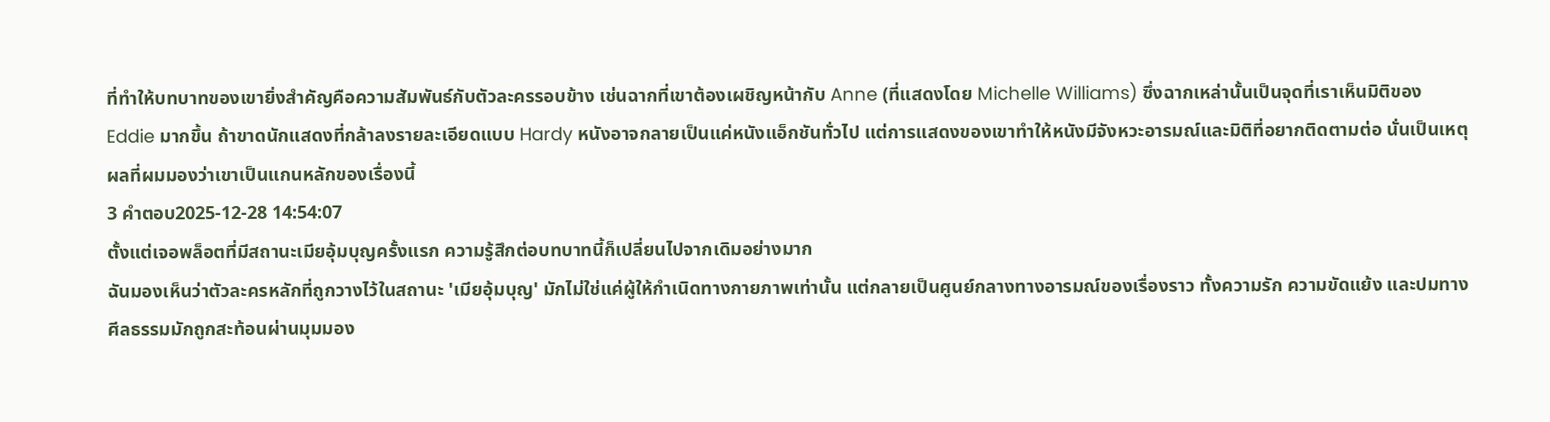ที่ทำให้บทบาทของเขายิ่งสำคัญคือความสัมพันธ์กับตัวละครรอบข้าง เช่นฉากที่เขาต้องเผชิญหน้ากับ Anne (ที่แสดงโดย Michelle Williams) ซึ่งฉากเหล่านั้นเป็นจุดที่เราเห็นมิติของ Eddie มากขึ้น ถ้าขาดนักแสดงที่กล้าลงรายละเอียดแบบ Hardy หนังอาจกลายเป็นแค่หนังแอ็กชันทั่วไป แต่การแสดงของเขาทำให้หนังมีจังหวะอารมณ์และมิติที่อยากติดตามต่อ นั่นเป็นเหตุผลที่ผมมองว่าเขาเป็นแกนหลักของเรื่องนี้
3 คำตอบ2025-12-28 14:54:07
ตั้งแต่เจอพล็อตที่มีสถานะเมียอุ้มบุญครั้งแรก ความรู้สึกต่อบทบาทนี้ก็เปลี่ยนไปจากเดิมอย่างมาก
ฉันมองเห็นว่าตัวละครหลักที่ถูกวางไว้ในสถานะ 'เมียอุ้มบุญ' มักไม่ใช่แค่ผู้ให้กำเนิดทางกายภาพเท่านั้น แต่กลายเป็นศูนย์กลางทางอารมณ์ของเรื่องราว ทั้งความรัก ความขัดแย้ง และปมทางศีลธรรมมักถูกสะท้อนผ่านมุมมอง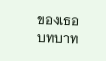ของเธอ บทบาท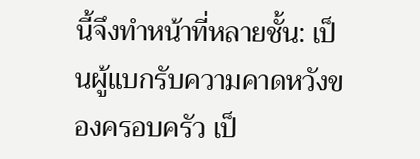นี้จึงทำหน้าที่หลายชั้น: เป็นผู้แบกรับความคาดหวังของครอบครัว เป็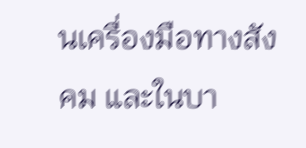นเครื่องมือทางสังคม และในบา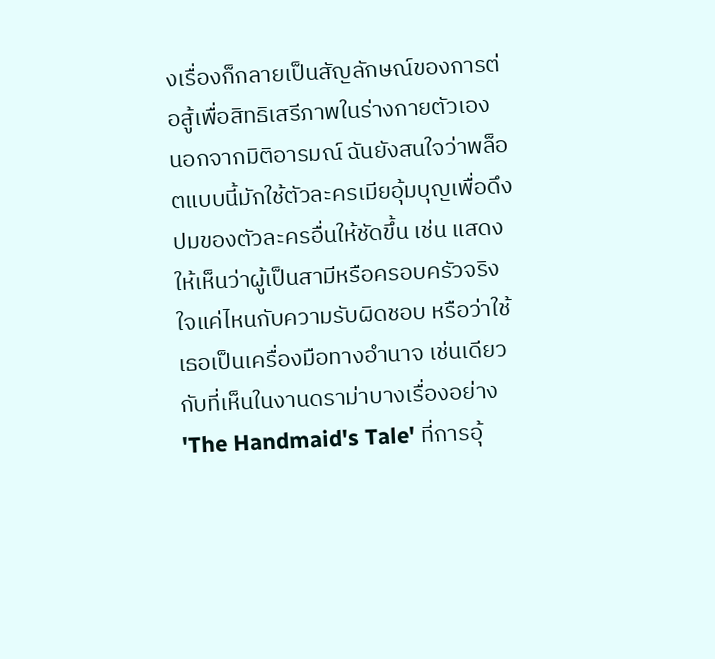งเรื่องก็กลายเป็นสัญลักษณ์ของการต่อสู้เพื่อสิทธิเสรีภาพในร่างกายตัวเอง
นอกจากมิติอารมณ์ ฉันยังสนใจว่าพล็อตแบบนี้มักใช้ตัวละครเมียอุ้มบุญเพื่อดึงปมของตัวละครอื่นให้ชัดขึ้น เช่น แสดงให้เห็นว่าผู้เป็นสามีหรือครอบครัวจริงใจแค่ไหนกับความรับผิดชอบ หรือว่าใช้เธอเป็นเครื่องมือทางอำนาจ เช่นเดียวกับที่เห็นในงานดราม่าบางเรื่องอย่าง 'The Handmaid's Tale' ที่การอุ้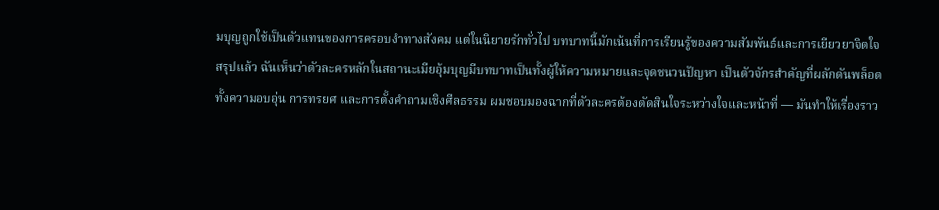มบุญถูกใช้เป็นตัวแทนของการครอบงำทางสังคม แต่ในนิยายรักทั่วไป บทบาทนี้มักเน้นที่การเรียนรู้ของความสัมพันธ์และการเยียวยาจิตใจ
สรุปแล้ว ฉันเห็นว่าตัวละครหลักในสถานะเมียอุ้มบุญมีบทบาทเป็นทั้งผู้ให้ความหมายและจุดชนวนปัญหา เป็นตัวจักรสำคัญที่ผลักดันพล็อต ทั้งความอบอุ่น การทรยศ และการตั้งคำถามเชิงศีลธรรม ผมชอบมองฉากที่ตัวละครต้องตัดสินใจระหว่างใจและหน้าที่ — มันทำให้เรื่องราว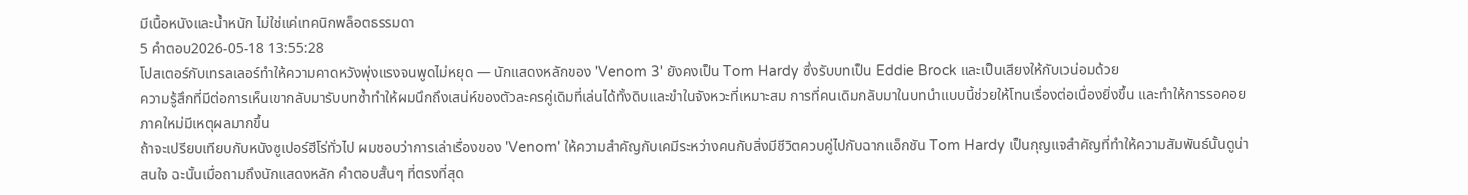มีเนื้อหนังและน้ำหนัก ไม่ใช่แค่เทคนิกพล็อตธรรมดา
5 คำตอบ2026-05-18 13:55:28
โปสเตอร์กับเทรลเลอร์ทำให้ความคาดหวังพุ่งแรงจนพูดไม่หยุด — นักแสดงหลักของ 'Venom 3' ยังคงเป็น Tom Hardy ซึ่งรับบทเป็น Eddie Brock และเป็นเสียงให้กับเวน่อมด้วย
ความรู้สึกที่มีต่อการเห็นเขากลับมารับบทซ้ำทำให้ผมนึกถึงเสน่ห์ของตัวละครคู่เดิมที่เล่นได้ทั้งดิบและขำในจังหวะที่เหมาะสม การที่คนเดิมกลับมาในบทนำแบบนี้ช่วยให้โทนเรื่องต่อเนื่องยิ่งขึ้น และทำให้การรอคอยภาคใหม่มีเหตุผลมากขึ้น
ถ้าจะเปรียบเทียบกับหนังซูเปอร์ฮีโร่ทั่วไป ผมชอบว่าการเล่าเรื่องของ 'Venom' ให้ความสำคัญกับเคมีระหว่างคนกับสิ่งมีชีวิตควบคู่ไปกับฉากแอ็กชัน Tom Hardy เป็นกุญแจสำคัญที่ทำให้ความสัมพันธ์นั้นดูน่าสนใจ ฉะนั้นเมื่อถามถึงนักแสดงหลัก คำตอบสั้นๆ ที่ตรงที่สุด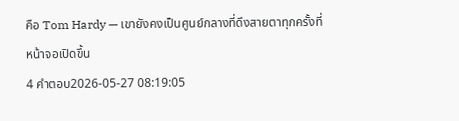คือ Tom Hardy — เขายังคงเป็นศูนย์กลางที่ดึงสายตาทุกครั้งที่หน้าจอเปิดขึ้น
4 คำตอบ2026-05-27 08:19:05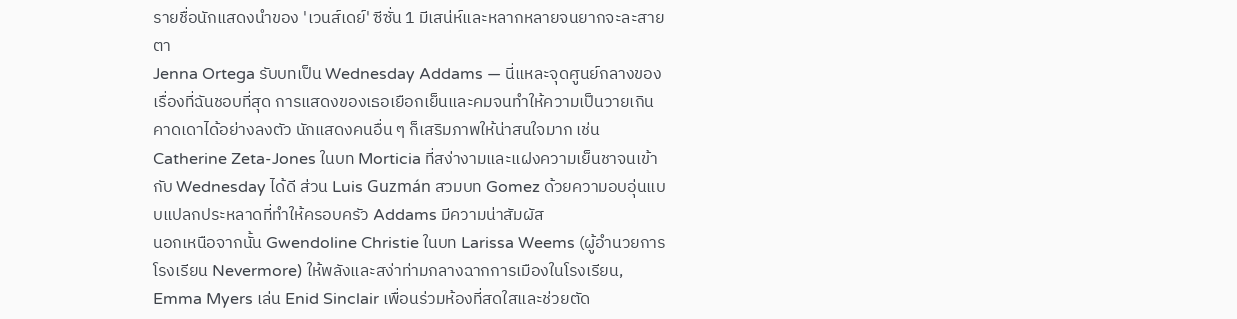รายชื่อนักแสดงนำของ 'เวนส์เดย์' ซีซั่น 1 มีเสน่ห์และหลากหลายจนยากจะละสายตา
Jenna Ortega รับบทเป็น Wednesday Addams — นี่แหละจุดศูนย์กลางของเรื่องที่ฉันชอบที่สุด การแสดงของเธอเยือกเย็นและคมจนทำให้ความเป็นวายเกินคาดเดาได้อย่างลงตัว นักแสดงคนอื่น ๆ ก็เสริมภาพให้น่าสนใจมาก เช่น Catherine Zeta-Jones ในบท Morticia ที่สง่างามและแฝงความเย็นชาจนเข้ากับ Wednesday ได้ดี ส่วน Luis Guzmán สวมบท Gomez ด้วยความอบอุ่นแบบแปลกประหลาดที่ทำให้ครอบครัว Addams มีความน่าสัมผัส
นอกเหนือจากนั้น Gwendoline Christie ในบท Larissa Weems (ผู้อำนวยการโรงเรียน Nevermore) ให้พลังและสง่าท่ามกลางฉากการเมืองในโรงเรียน, Emma Myers เล่น Enid Sinclair เพื่อนร่วมห้องที่สดใสและช่วยตัด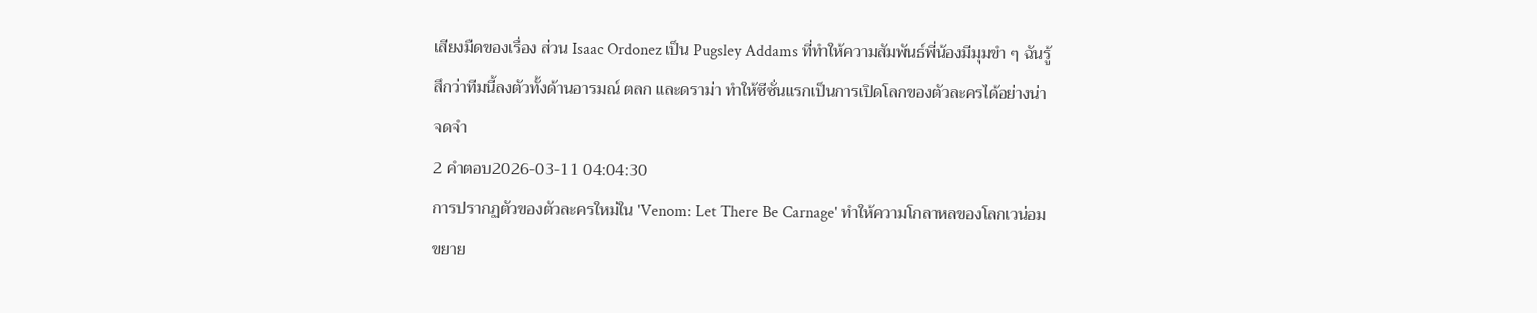เสียงมืดของเรื่อง ส่วน Isaac Ordonez เป็น Pugsley Addams ที่ทำให้ความสัมพันธ์พี่น้องมีมุมขำ ๆ ฉันรู้สึกว่าทีมนี้ลงตัวทั้งด้านอารมณ์ ตลก และดราม่า ทำให้ซีซั่นแรกเป็นการเปิดโลกของตัวละครได้อย่างน่าจดจำ
2 คำตอบ2026-03-11 04:04:30
การปรากฏตัวของตัวละครใหม่ใน 'Venom: Let There Be Carnage' ทำให้ความโกลาหลของโลกเวน่อมขยาย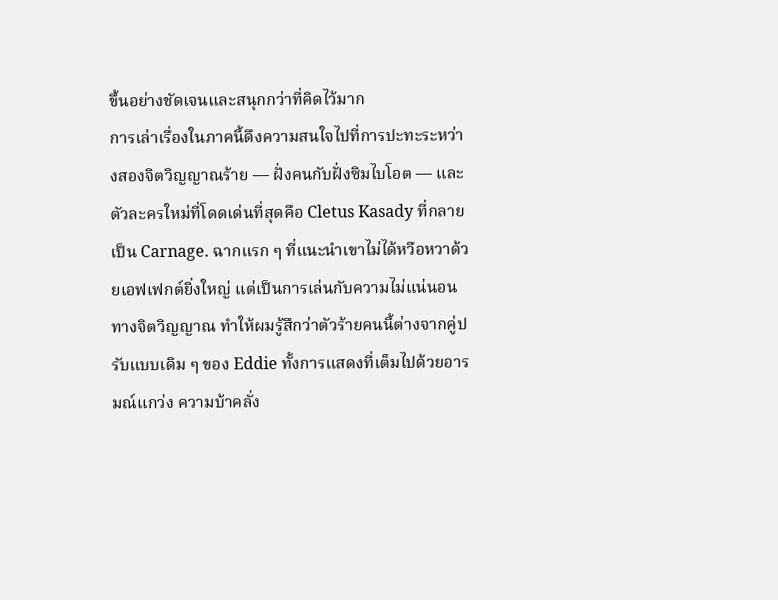ขึ้นอย่างชัดเจนและสนุกกว่าที่คิดไว้มาก
การเล่าเรื่องในภาคนี้ดึงความสนใจไปที่การปะทะระหว่างสองจิตวิญญาณร้าย — ฝั่งคนกับฝั่งซิมไบโอต — และตัวละครใหม่ที่โดดเด่นที่สุดคือ Cletus Kasady ที่กลายเป็น Carnage. ฉากแรก ๆ ที่แนะนำเขาไม่ได้หวือหวาด้วยเอฟเฟกต์ยิ่งใหญ่ แต่เป็นการเล่นกับความไม่แน่นอนทางจิตวิญญาณ ทำให้ผมรู้สึกว่าตัวร้ายคนนี้ต่างจากคู่ปรับแบบเดิม ๆ ของ Eddie ทั้งการแสดงที่เต็มไปด้วยอารมณ์แกว่ง ความบ้าคลั่ง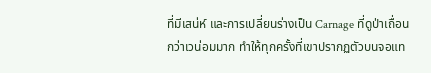ที่มีเสน่ห์ และการเปลี่ยนร่างเป็น Carnage ที่ดูป่าเถื่อนกว่าเวน่อมมาก ทำให้ทุกครั้งที่เขาปรากฏตัวบนจอแท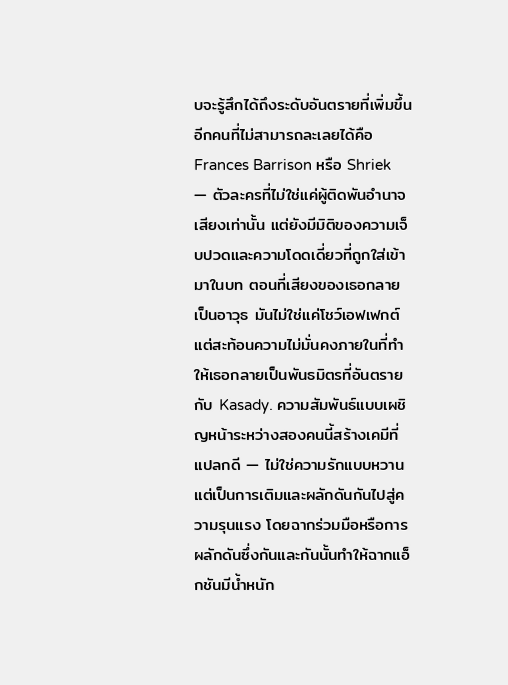บจะรู้สึกได้ถึงระดับอันตรายที่เพิ่มขึ้น
อีกคนที่ไม่สามารถละเลยได้คือ Frances Barrison หรือ Shriek — ตัวละครที่ไม่ใช่แค่ผู้ติดพันอำนาจเสียงเท่านั้น แต่ยังมีมิติของความเจ็บปวดและความโดดเดี่ยวที่ถูกใส่เข้ามาในบท ตอนที่เสียงของเธอกลายเป็นอาวุธ มันไม่ใช่แค่โชว์เอฟเฟกต์ แต่สะท้อนความไม่มั่นคงภายในที่ทำให้เธอกลายเป็นพันธมิตรที่อันตรายกับ Kasady. ความสัมพันธ์แบบเผชิญหน้าระหว่างสองคนนี้สร้างเคมีที่แปลกดี — ไม่ใช่ความรักแบบหวาน แต่เป็นการเติมและผลักดันกันไปสู่ความรุนแรง โดยฉากร่วมมือหรือการผลักดันซึ่งกันและกันนั้นทำให้ฉากแอ็กชันมีน้ำหนัก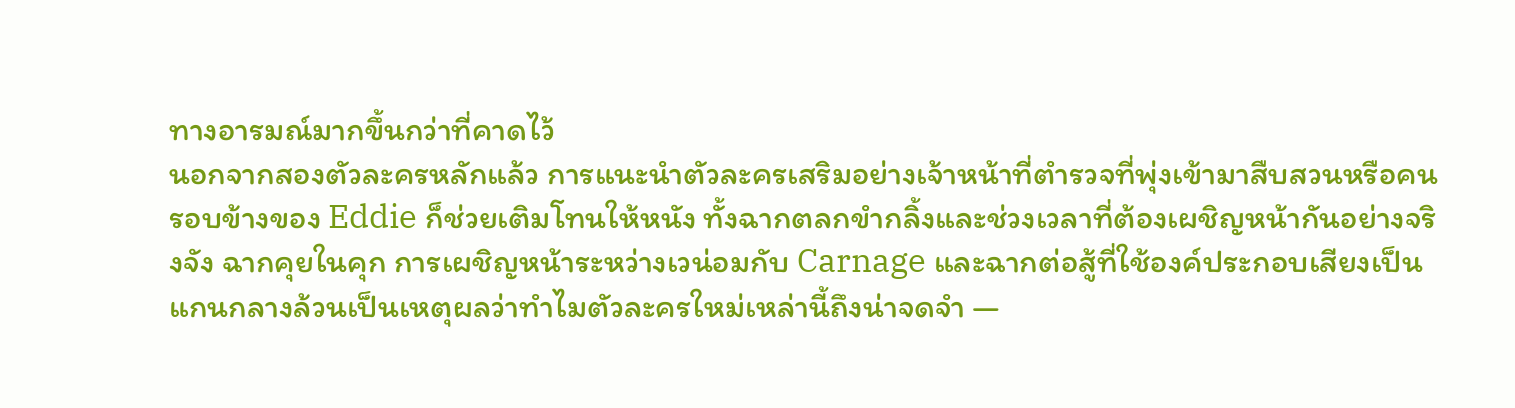ทางอารมณ์มากขึ้นกว่าที่คาดไว้
นอกจากสองตัวละครหลักแล้ว การแนะนำตัวละครเสริมอย่างเจ้าหน้าที่ตำรวจที่พุ่งเข้ามาสืบสวนหรือคนรอบข้างของ Eddie ก็ช่วยเติมโทนให้หนัง ทั้งฉากตลกขำกลิ้งและช่วงเวลาที่ต้องเผชิญหน้ากันอย่างจริงจัง ฉากคุยในคุก การเผชิญหน้าระหว่างเวน่อมกับ Carnage และฉากต่อสู้ที่ใช้องค์ประกอบเสียงเป็นแกนกลางล้วนเป็นเหตุผลว่าทำไมตัวละครใหม่เหล่านี้ถึงน่าจดจำ —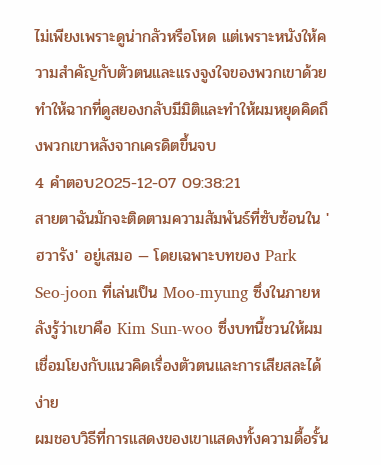ไม่เพียงเพราะดูน่ากลัวหรือโหด แต่เพราะหนังให้ความสำคัญกับตัวตนและแรงจูงใจของพวกเขาด้วย ทำให้ฉากที่ดูสยองกลับมีมิติและทำให้ผมหยุดคิดถึงพวกเขาหลังจากเครดิตขึ้นจบ
4 คำตอบ2025-12-07 09:38:21
สายตาฉันมักจะติดตามความสัมพันธ์ที่ซับซ้อนใน 'ฮวารัง' อยู่เสมอ — โดยเฉพาะบทของ Park Seo-joon ที่เล่นเป็น Moo-myung ซึ่งในภายหลังรู้ว่าเขาคือ Kim Sun-woo ซึ่งบทนี้ชวนให้ผมเชื่อมโยงกับแนวคิดเรื่องตัวตนและการเสียสละได้ง่าย
ผมชอบวิธีที่การแสดงของเขาแสดงทั้งความดื้อรั้น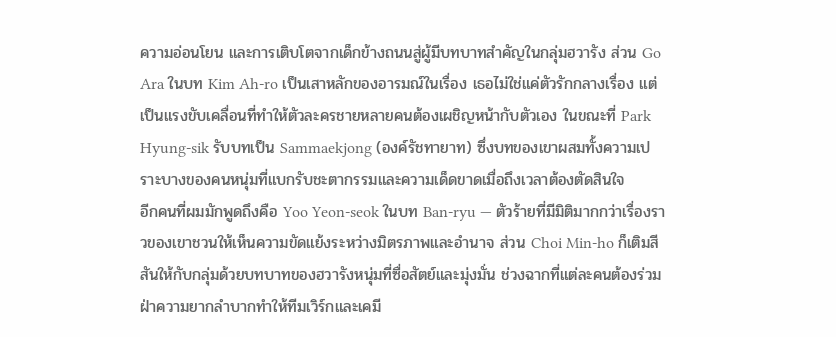ความอ่อนโยน และการเติบโตจากเด็กข้างถนนสู่ผู้มีบทบาทสำคัญในกลุ่มฮวารัง ส่วน Go Ara ในบท Kim Ah-ro เป็นเสาหลักของอารมณ์ในเรื่อง เธอไม่ใช่แค่ตัวรักกลางเรื่อง แต่เป็นแรงขับเคลื่อนที่ทำให้ตัวละครชายหลายคนต้องเผชิญหน้ากับตัวเอง ในขณะที่ Park Hyung-sik รับบทเป็น Sammaekjong (องค์รัชทายาท) ซึ่งบทของเขาผสมทั้งความเปราะบางของคนหนุ่มที่แบกรับชะตากรรมและความเด็ดขาดเมื่อถึงเวลาต้องตัดสินใจ
อีกคนที่ผมมักพูดถึงคือ Yoo Yeon-seok ในบท Ban-ryu — ตัวร้ายที่มีมิติมากกว่าเรื่องราวของเขาชวนให้เห็นความขัดแย้งระหว่างมิตรภาพและอำนาจ ส่วน Choi Min-ho ก็เติมสีสันให้กับกลุ่มด้วยบทบาทของฮวารังหนุ่มที่ซื่อสัตย์และมุ่งมั่น ช่วงฉากที่แต่ละคนต้องร่วมฝ่าความยากลำบากทำให้ทีมเวิร์กและเคมี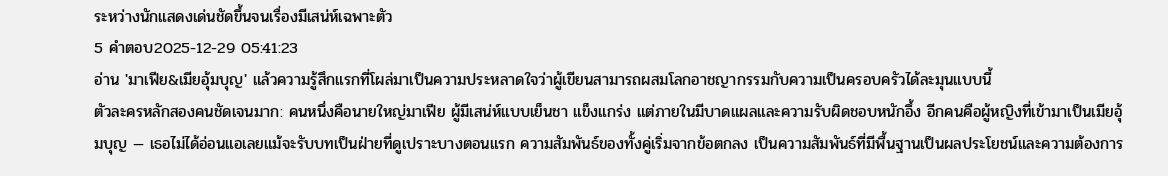ระหว่างนักแสดงเด่นชัดขึ้นจนเรื่องมีเสน่ห์เฉพาะตัว
5 คำตอบ2025-12-29 05:41:23
อ่าน 'มาเฟีย&เมียอุ้มบุญ' แล้วความรู้สึกแรกที่โผล่มาเป็นความประหลาดใจว่าผู้เขียนสามารถผสมโลกอาชญากรรมกับความเป็นครอบครัวได้ละมุนแบบนี้
ตัวละครหลักสองคนชัดเจนมาก: คนหนึ่งคือนายใหญ่มาเฟีย ผู้มีเสน่ห์แบบเย็นชา แข็งแกร่ง แต่ภายในมีบาดแผลและความรับผิดชอบหนักอึ้ง อีกคนคือผู้หญิงที่เข้ามาเป็นเมียอุ้มบุญ — เธอไม่ได้อ่อนแอเลยแม้จะรับบทเป็นฝ่ายที่ดูเปราะบางตอนแรก ความสัมพันธ์ของทั้งคู่เริ่มจากข้อตกลง เป็นความสัมพันธ์ที่มีพื้นฐานเป็นผลประโยชน์และความต้องการ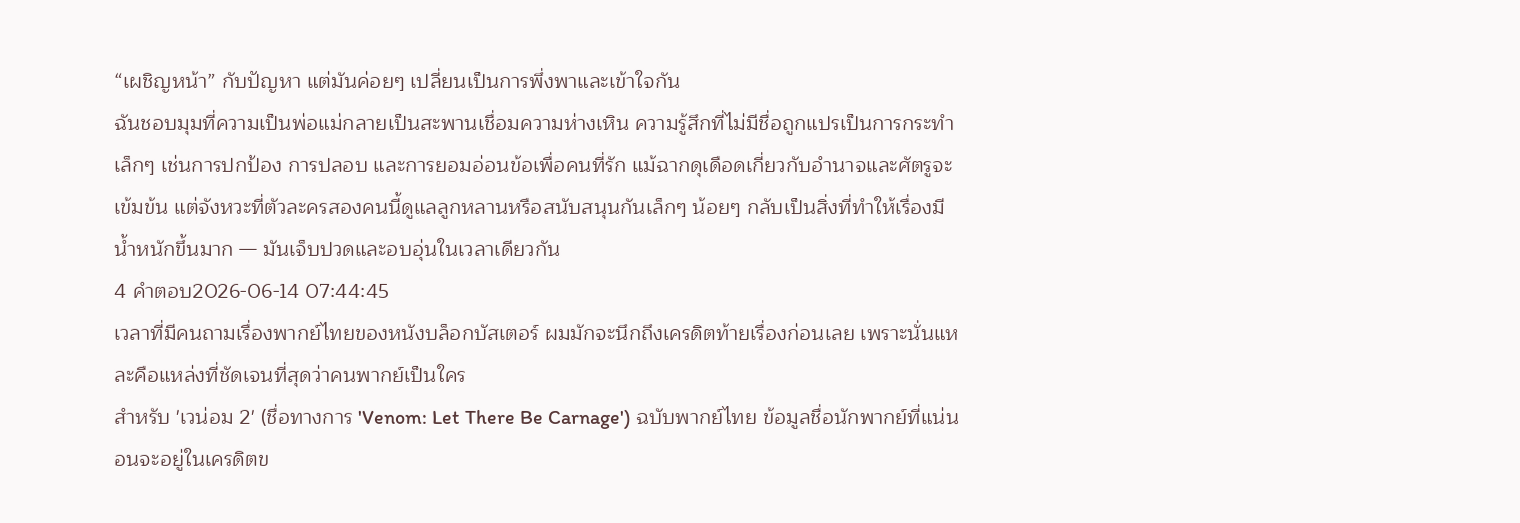“เผชิญหน้า” กับปัญหา แต่มันค่อยๆ เปลี่ยนเป็นการพึ่งพาและเข้าใจกัน
ฉันชอบมุมที่ความเป็นพ่อแม่กลายเป็นสะพานเชื่อมความห่างเหิน ความรู้สึกที่ไม่มีชื่อถูกแปรเป็นการกระทำเล็กๆ เช่นการปกป้อง การปลอบ และการยอมอ่อนข้อเพื่อคนที่รัก แม้ฉากดุเดือดเกี่ยวกับอำนาจและศัตรูจะเข้มข้น แต่จังหวะที่ตัวละครสองคนนี้ดูแลลูกหลานหรือสนับสนุนกันเล็กๆ น้อยๆ กลับเป็นสิ่งที่ทำให้เรื่องมีน้ำหนักขึ้นมาก — มันเจ็บปวดและอบอุ่นในเวลาเดียวกัน
4 คำตอบ2026-06-14 07:44:45
เวลาที่มีคนถามเรื่องพากย์ไทยของหนังบล็อกบัสเตอร์ ผมมักจะนึกถึงเครดิตท้ายเรื่องก่อนเลย เพราะนั่นแหละคือแหล่งที่ชัดเจนที่สุดว่าคนพากย์เป็นใคร
สำหรับ 'เวน่อม 2' (ชื่อทางการ 'Venom: Let There Be Carnage') ฉบับพากย์ไทย ข้อมูลชื่อนักพากย์ที่แน่นอนจะอยู่ในเครดิตข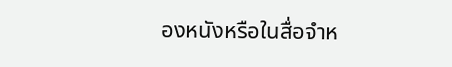องหนังหรือในสื่อจำห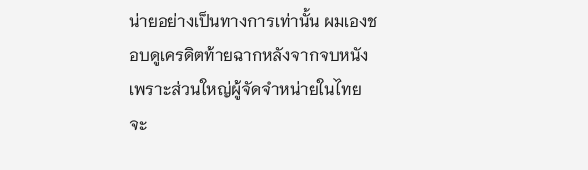น่ายอย่างเป็นทางการเท่านั้น ผมเองชอบดูเครดิตท้ายฉากหลังจากจบหนัง เพราะส่วนใหญ่ผู้จัดจำหน่ายในไทยจะ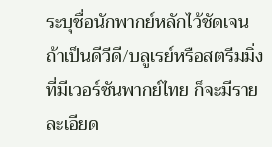ระบุชื่อนักพากย์หลักไว้ชัดเจน ถ้าเป็นดีวีดี/บลูเรย์หรือสตรีมมิ่งที่มีเวอร์ชันพากย์ไทย ก็จะมีรายละเอียด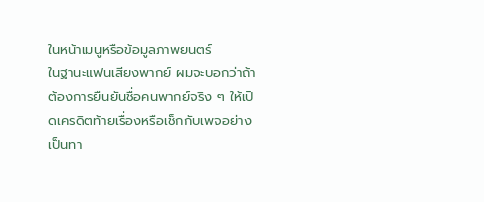ในหน้าเมนูหรือข้อมูลภาพยนตร์
ในฐานะแฟนเสียงพากย์ ผมจะบอกว่าถ้าต้องการยืนยันชื่อคนพากย์จริง ๆ ให้เปิดเครดิตท้ายเรื่องหรือเช็กกับเพจอย่างเป็นทา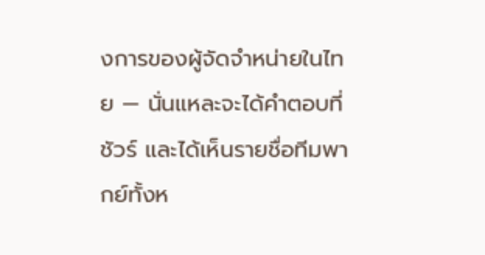งการของผู้จัดจำหน่ายในไทย — นั่นแหละจะได้คำตอบที่ชัวร์ และได้เห็นรายชื่อทีมพากย์ทั้งห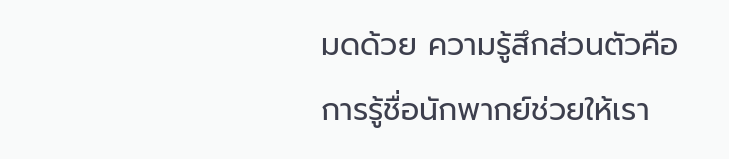มดด้วย ความรู้สึกส่วนตัวคือการรู้ชื่อนักพากย์ช่วยให้เรา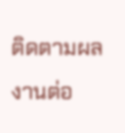ติดตามผลงานต่อ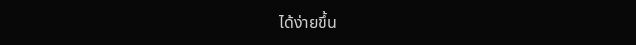ได้ง่ายขึ้น